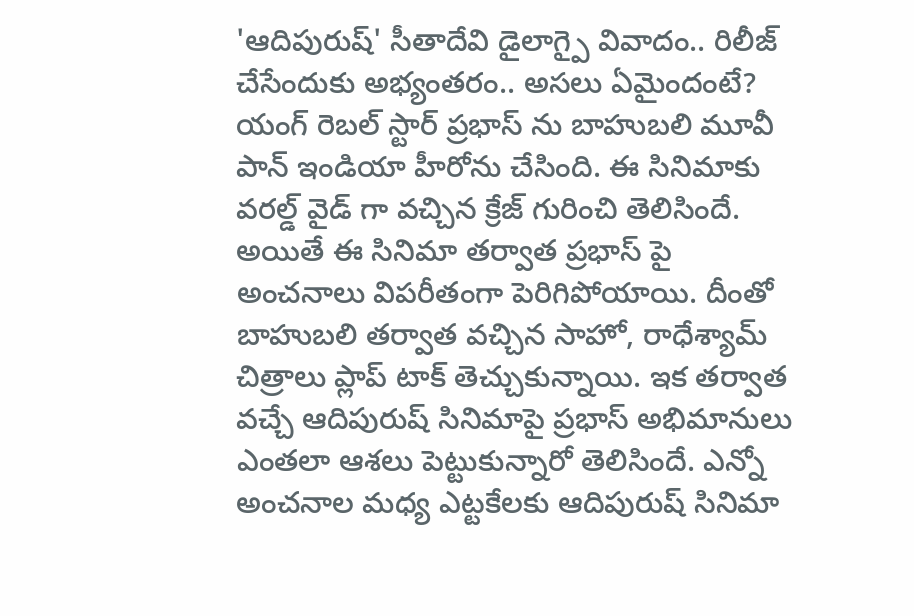'ఆదిపురుష్' సీతాదేవి డైలాగ్పై వివాదం.. రిలీజ్ చేసేందుకు అభ్యంతరం.. అసలు ఏమైందంటే?
యంగ్ రెబల్ స్టార్ ప్రభాస్ ను బాహుబలి మూవీ పాన్ ఇండియా హీరోను చేసింది. ఈ సినిమాకు వరల్డ్ వైడ్ గా వచ్చిన క్రేజ్ గురించి తెలిసిందే. అయితే ఈ సినిమా తర్వాత ప్రభాస్ పై అంచనాలు విపరీతంగా పెరిగిపోయాయి. దీంతో బాహుబలి తర్వాత వచ్చిన సాహో, రాధేశ్యామ్ చిత్రాలు ప్లాప్ టాక్ తెచ్చుకున్నాయి. ఇక తర్వాత వచ్చే ఆదిపురుష్ సినిమాపై ప్రభాస్ అభిమానులు ఎంతలా ఆశలు పెట్టుకున్నారో తెలిసిందే. ఎన్నో అంచనాల మధ్య ఎట్టకేలకు ఆదిపురుష్ సినిమా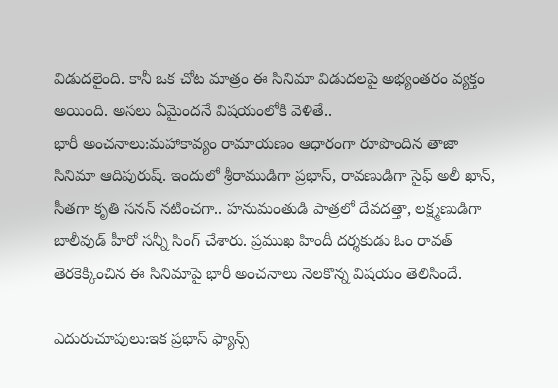విడుదలైంది. కానీ ఒక చోట మాత్రం ఈ సినిమా విడుదలపై అభ్యంతరం వ్యక్తం అయింది. అసలు ఏమైందనే విషయంలోకి వెళితే..
భారీ అంచనాలు:మహాకావ్యం రామాయణం ఆధారంగా రూపొందిన తాజా సినిమా ఆదిపురుష్. ఇందులో శ్రీరాముడిగా ప్రభాస్, రావణుడిగా సైఫ్ అలీ ఖాన్, సీతగా కృతి సనన్ నటించగా.. హనుమంతుడి పాత్రలో దేవదత్తా, లక్ష్మణుడిగా బాలీవుడ్ హీరో సన్నీ సింగ్ చేశారు. ప్రముఖ హిందీ దర్శకుడు ఓం రావత్ తెరకెక్కించిన ఈ సినిమాపై భారీ అంచనాలు నెలకొన్న విషయం తెలిసిందే.

ఎదురుచూపులు:ఇక ప్రభాస్ ఫ్యాన్స్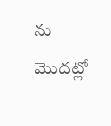ను మొదట్లో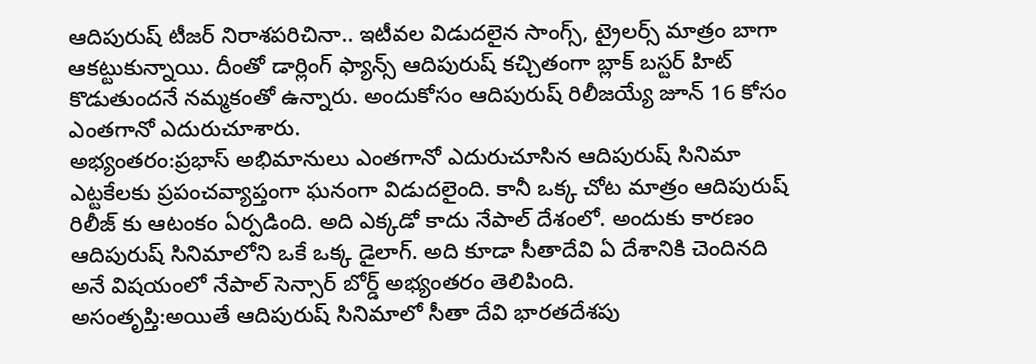ఆదిపురుష్ టీజర్ నిరాశపరిచినా.. ఇటీవల విడుదలైన సాంగ్స్, ట్రైలర్స్ మాత్రం బాగా ఆకట్టుకున్నాయి. దీంతో డార్లింగ్ ఫ్యాన్స్ ఆదిపురుష్ కచ్చితంగా బ్లాక్ బస్టర్ హిట్ కొడుతుందనే నమ్మకంతో ఉన్నారు. అందుకోసం ఆదిపురుష్ రిలీజయ్యే జూన్ 16 కోసం ఎంతగానో ఎదురుచూశారు.
అభ్యంతరం:ప్రభాస్ అభిమానులు ఎంతగానో ఎదురుచూసిన ఆదిపురుష్ సినిమా ఎట్టకేలకు ప్రపంచవ్యాప్తంగా ఘనంగా విడుదలైంది. కానీ ఒక్క చోట మాత్రం ఆదిపురుష్ రిలీజ్ కు ఆటంకం ఏర్పడింది. అది ఎక్కడో కాదు నేపాల్ దేశంలో. అందుకు కారణం ఆదిపురుష్ సినిమాలోని ఒకే ఒక్క డైలాగ్. అది కూడా సీతాదేవి ఏ దేశానికి చెందినది అనే విషయంలో నేపాల్ సెన్సార్ బోర్డ్ అభ్యంతరం తెలిపింది.
అసంతృప్తి:అయితే ఆదిపురుష్ సినిమాలో సీతా దేవి భారతదేశపు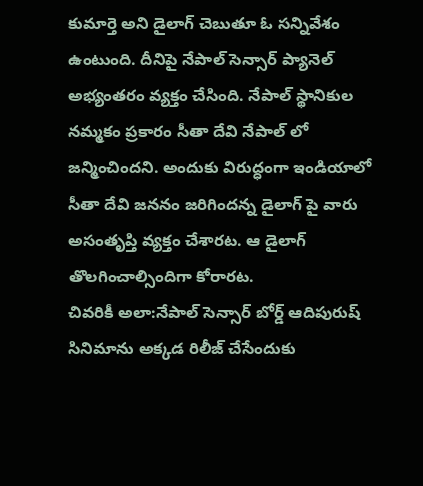కుమార్తె అని డైలాగ్ చెబుతూ ఓ సన్నివేశం ఉంటుంది. దీనిపై నేపాల్ సెన్సార్ ప్యానెల్ అభ్యంతరం వ్యక్తం చేసింది. నేపాల్ స్థానికుల నమ్మకం ప్రకారం సీతా దేవి నేపాల్ లో జన్మించిందని. అందుకు విరుద్ధంగా ఇండియాలో సీతా దేవి జననం జరిగిందన్న డైలాగ్ పై వారు అసంతృప్తి వ్యక్తం చేశారట. ఆ డైలాగ్ తొలగించాల్సిందిగా కోరారట.
చివరికీ అలా:నేపాల్ సెన్సార్ బోర్డ్ ఆదిపురుష్ సినిమాను అక్కడ రిలీజ్ చేసేందుకు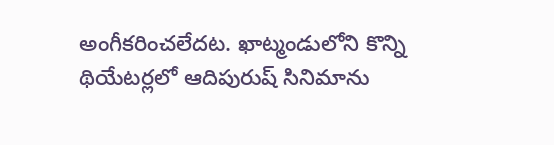అంగీకరించలేదట. ఖాట్మండులోని కొన్ని థియేటర్లలో ఆదిపురుష్ సినిమాను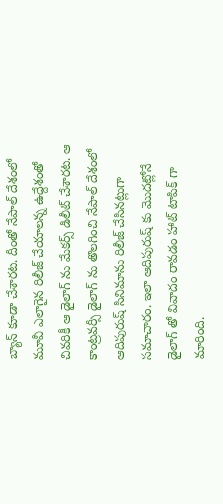బ్యాన్ కూడా చేశారట. దీంతో నేపాల్ దేశంలో మూవీ ఎలాగైన రిలీజ్ చేయాలన్న ఉద్దేశంతో చివరికీ ఆ డైలాగ్ ను మేకర్స్ డిలీట్ చేశారట. ఆ కాంట్రవర్సీ డైలాగ్ ను తొలగించి నేపాల్ దేశంలో ఆదిపురుష్ సినిమాను రిలీజ్ చేసినట్లుగా సమాచారం. ఇలా ఆదిపురుష్ కు మొదట్లోనే డైలాగ్ తో వివాదం రావడం హాట్ టాపిక్ గా మారింది.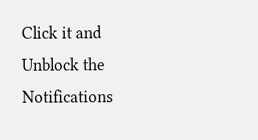Click it and Unblock the Notifications